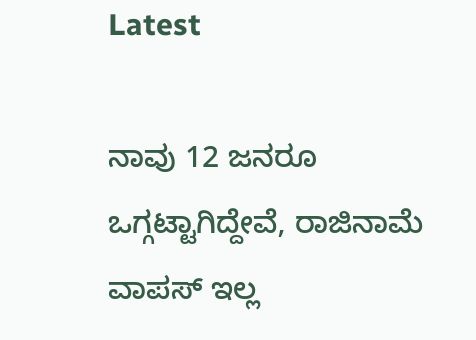Latest

ನಾವು 12 ಜನರೂ ಒಗ್ಗಟ್ಟಾಗಿದ್ದೇವೆ, ರಾಜಿನಾಮೆ ವಾಪಸ್ ಇಲ್ಲ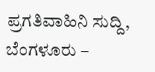ಪ್ರಗತಿವಾಹಿನಿ ಸುದ್ದಿ, ಬೆಂಗಳೂರು –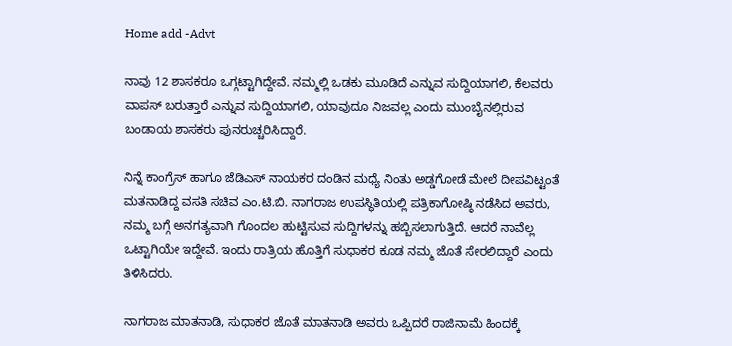Home add -Advt

ನಾವು 12 ಶಾಸಕರೂ ಒಗ್ಗಟ್ಟಾಗಿದ್ದೇವೆ. ನಮ್ಮಲ್ಲಿ ಒಡಕು ಮೂಡಿದೆ ಎನ್ನುವ ಸುದ್ದಿಯಾಗಲಿ, ಕೆಲವರು ವಾಪಸ್ ಬರುತ್ತಾರೆ ಎನ್ನುವ ಸುದ್ದಿಯಾಗಲಿ, ಯಾವುದೂ ನಿಜವಲ್ಲ ಎಂದು ಮುಂಬೈನಲ್ಲಿರುವ ಬಂಡಾಯ ಶಾಸಕರು ಪುನರುಚ್ಚರಿಸಿದ್ದಾರೆ.

ನಿನ್ನೆ ಕಾಂಗ್ರೆಸ್ ಹಾಗೂ ಜೆಡಿಎಸ್ ನಾಯಕರ ದಂಡಿನ ಮಧ್ಯೆ ನಿಂತು ಅಡ್ಡಗೋಡೆ ಮೇಲೆ ದೀಪವಿಟ್ಟಂತೆ ಮತನಾಡಿದ್ದ ವಸತಿ ಸಚಿವ ಎಂ.ಟಿ.ಬಿ. ನಾಗರಾಜ ಉಪಸ್ಥಿತಿಯಲ್ಲಿ ಪತ್ರಿಕಾಗೋಷ್ಠಿ ನಡೆಸಿದ ಅವರು, ನಮ್ಮ ಬಗ್ಗೆ ಅನಗತ್ಯವಾಗಿ ಗೊಂದಲ ಹುಟ್ಟಿಸುವ ಸುದ್ದಿಗಳನ್ನು ಹಬ್ಬಿಸಲಾಗುತ್ತಿದೆ. ಆದರೆ ನಾವೆಲ್ಲ ಒಟ್ಟಾಗಿಯೇ ಇದ್ದೇವೆ. ಇಂದು ರಾತ್ರಿಯ ಹೊತ್ತಿಗೆ ಸುಧಾಕರ ಕೂಡ ನಮ್ಮ ಜೊತೆ ಸೇರಲಿದ್ದಾರೆ ಎಂದು ತಿಳಿಸಿದರು.

ನಾಗರಾಜ ಮಾತನಾಡಿ, ಸುಧಾಕರ ಜೊತೆ ಮಾತನಾಡಿ ಅವರು ಒಪ್ಪಿದರೆ ರಾಜಿನಾಮೆ ಹಿಂದಕ್ಕೆ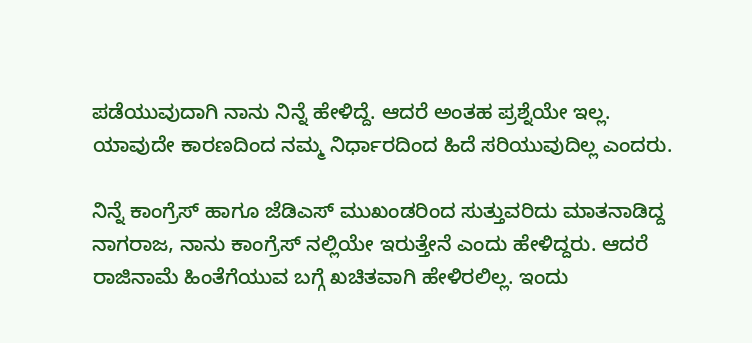ಪಡೆಯುವುದಾಗಿ ನಾನು ನಿನ್ನೆ ಹೇಳಿದ್ದೆ. ಆದರೆ ಅಂತಹ ಪ್ರಶ್ನೆಯೇ ಇಲ್ಲ. ಯಾವುದೇ ಕಾರಣದಿಂದ ನಮ್ಮ ನಿರ್ಧಾರದಿಂದ ಹಿದೆ ಸರಿಯುವುದಿಲ್ಲ ಎಂದರು.

ನಿನ್ನೆ ಕಾಂಗ್ರೆಸ್ ಹಾಗೂ ಜೆಡಿಎಸ್ ಮುಖಂಡರಿಂದ ಸುತ್ತುವರಿದು ಮಾತನಾಡಿದ್ದ ನಾಗರಾಜ, ನಾನು ಕಾಂಗ್ರೆಸ್ ನಲ್ಲಿಯೇ ಇರುತ್ತೇನೆ ಎಂದು ಹೇಳಿದ್ದರು. ಆದರೆ ರಾಜಿನಾಮೆ ಹಿಂತೆಗೆಯುವ ಬಗ್ಗೆ ಖಚಿತವಾಗಿ ಹೇಳಿರಲಿಲ್ಲ. ಇಂದು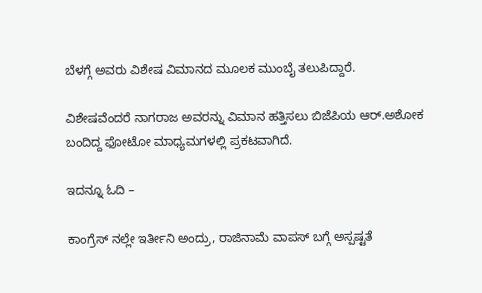ಬೆಳಗ್ಗೆ ಅವರು ವಿಶೇಷ ವಿಮಾನದ ಮೂಲಕ ಮುಂಬೈ ತಲುಪಿದ್ದಾರೆ.

ವಿಶೇಷವೆಂದರೆ ನಾಗರಾಜ ಅವರನ್ನು ವಿಮಾನ ಹತ್ತಿಸಲು ಬಿಜೆಪಿಯ ಆರ್.ಅಶೋಕ ಬಂದಿದ್ದ ಫೋಟೋ ಮಾಧ್ಯಮಗಳಲ್ಲಿ ಪ್ರಕಟವಾಗಿದೆ.

ಇದನ್ನೂ ಓದಿ –

ಕಾಂಗ್ರೆಸ್ ನಲ್ಲೇ ಇರ್ತೀನಿ ಅಂದ್ರು, ರಾಜಿನಾಮೆ ವಾಪಸ್ ಬಗ್ಗೆ ಅಸ್ಪಷ್ಟತೆ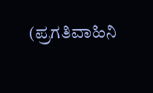(ಪ್ರಗತಿವಾಹಿನಿ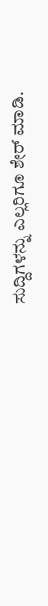ಸುದ್ದಿಗಳನ್ನು ಎಲ್ಲರಿಗೂ ಶೇರ್ ಮಾಡಿ.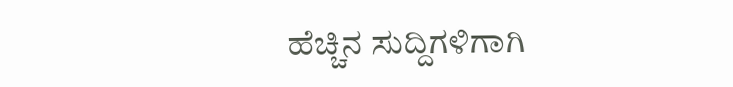ಹೆಚ್ಚಿನ ಸುದ್ದಿಗಳಿಗಾಗಿ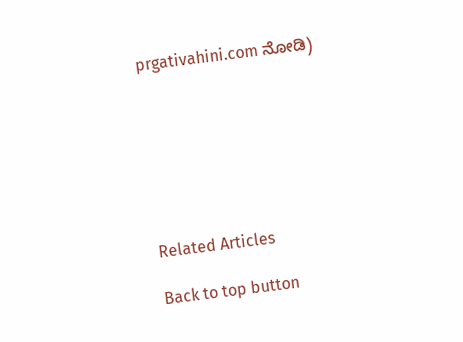prgativahini.com ನೋಡಿ)







Related Articles

Back to top button